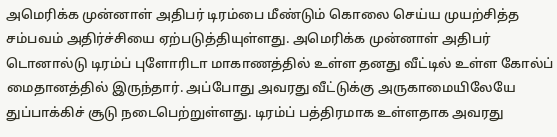அமெரிக்க முன்னாள் அதிபர் டிரம்பை மீண்டும் கொலை செய்ய முயற்சித்த சம்பவம் அதிர்ச்சியை ஏற்படுத்தியுள்ளது. அமெரிக்க முன்னாள் அதிபர் டொனால்டு டிரம்ப் புளோரிடா மாகாணத்தில் உள்ள தனது வீட்டில் உள்ள கோல்ப் மைதானத்தில் இருந்தார். அப்போது அவரது வீட்டுக்கு அருகாமையிலேயே துப்பாக்கிச் சூடு நடைபெற்றுள்ளது. டிரம்ப் பத்திரமாக உள்ளதாக அவரது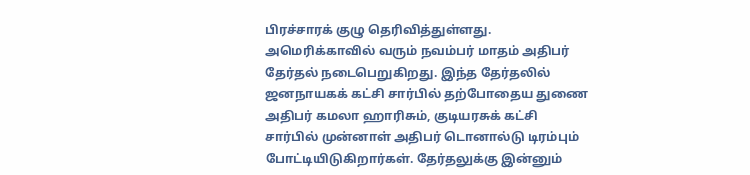பிரச்சாரக் குழு தெரிவித்துள்ளது.
அமெரிக்காவில் வரும் நவம்பர் மாதம் அதிபர் தேர்தல் நடைபெறுகிறது. இந்த தேர்தலில் ஜனநாயகக் கட்சி சார்பில் தற்போதைய துணை அதிபர் கமலா ஹாரிசும், குடியரசுக் கட்சி சார்பில் முன்னாள் அதிபர் டொனால்டு டிரம்பும் போட்டியிடுகிறார்கள். தேர்தலுக்கு இன்னும்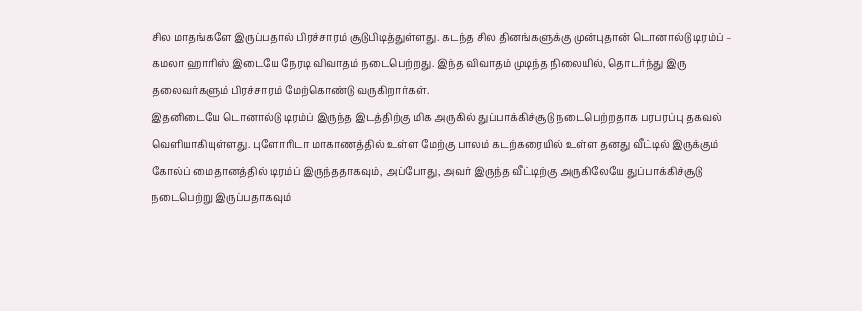சில மாதங்களே இருப்பதால் பிரச்சாரம் சூடுபிடித்துள்ளது. கடந்த சில தினங்களுக்கு முன்புதான் டொனால்டு டிரம்ப் – கமலா ஹாரிஸ் இடையே நேரடி விவாதம் நடைபெற்றது. இந்த விவாதம் முடிந்த நிலையில், தொடர்ந்து இரு தலைவர்களும் பிரச்சாரம் மேற்கொண்டு வருகிறார்கள்.
இதனிடையே டொனால்டு டிரம்ப் இருந்த இடத்திற்கு மிக அருகில் துப்பாக்கிச்சூடு நடைபெற்றதாக பரபரப்பு தகவல் வெளியாகியுள்ளது. புளோரிடா மாகாணத்தில் உள்ள மேற்கு பாலம் கடற்கரையில் உள்ள தனது வீட்டில் இருக்கும் கோல்ப் மைதானத்தில் டிரம்ப் இருந்ததாகவும், அப்போது, அவர் இருந்த வீட்டிற்கு அருகிலேயே துப்பாக்கிச்சூடு நடைபெற்று இருப்பதாகவும்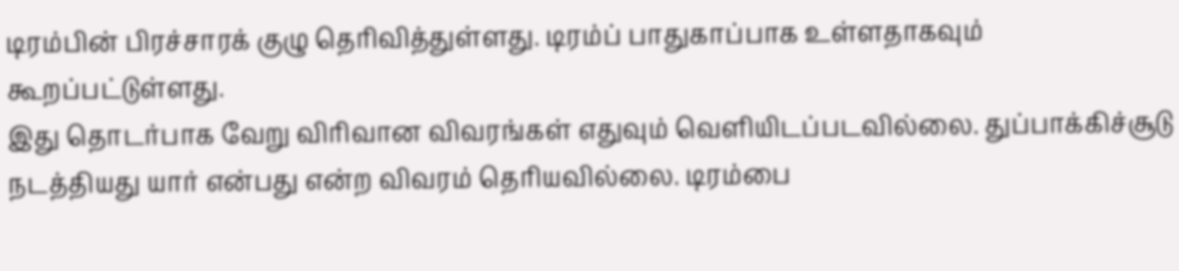டிரம்பின் பிரச்சாரக் குழு தெரிவித்துள்ளது. டிரம்ப் பாதுகாப்பாக உள்ளதாகவும் கூறப்பட்டுள்ளது.
இது தொடர்பாக வேறு விரிவான விவரங்கள் எதுவும் வெளியிடப்படவில்லை. துப்பாக்கிச்சூடு நடத்தியது யார் என்பது என்ற விவரம் தெரியவில்லை. டிரம்பை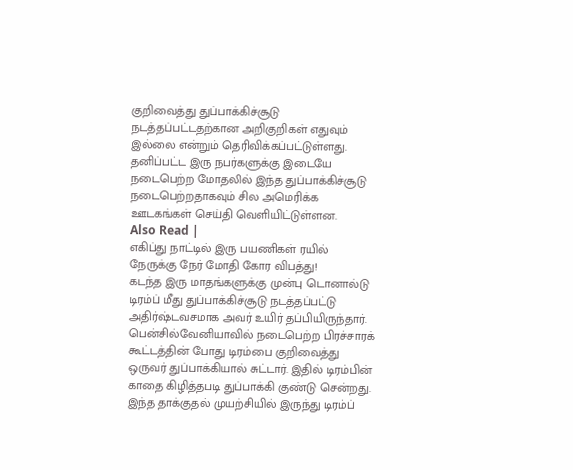குறிவைத்து துப்பாக்கிச்சூடு நடத்தப்பட்டதற்கான அறிகுறிகள் எதுவும் இல்லை என்றும் தெரிவிக்கப்பட்டுள்ளது. தனிப்பட்ட இரு நபர்களுக்கு இடையே நடைபெற்ற மோதலில் இந்த துப்பாக்கிச்சூடு நடைபெற்றதாகவும் சில அமெரிக்க ஊடகங்கள் செய்தி வெளியிட்டுள்ளன.
Also Read |
எகிப்து நாட்டில் இரு பயணிகள் ரயில் நேருக்கு நேர் மோதி கோர விபத்து!
கடந்த இரு மாதங்களுக்கு முன்பு டொனால்டு டிரம்ப் மீது துப்பாக்கிச்சூடு நடத்தப்பட்டு அதிர்ஷ்டவசமாக அவர் உயிர் தப்பியிருந்தார். பென்சில்வேனியாவில் நடைபெற்ற பிரச்சாரக் கூட்டத்தின் போது டிரம்பை குறிவைத்து ஒருவர் துப்பாக்கியால் சுட்டார். இதில் டிரம்பின் காதை கிழித்தபடி துப்பாக்கி குண்டு சென்றது.
இந்த தாக்குதல் முயற்சியில் இருந்து டிரம்ப்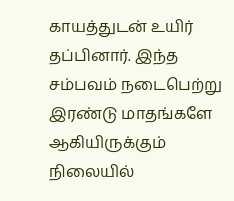காயத்துடன் உயிர் தப்பினார். இந்த சம்பவம் நடைபெற்று இரண்டு மாதங்களே ஆகியிருக்கும் நிலையில்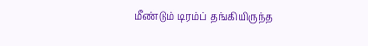மீண்டும் டிரம்ப் தங்கியிருந்த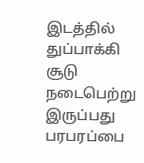இடத்தில் துப்பாக்கி சூடு நடைபெற்று இருப்பது பரபரப்பை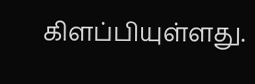கிளப்பியுள்ளது.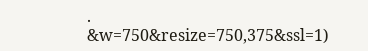.
&w=750&resize=750,375&ssl=1)